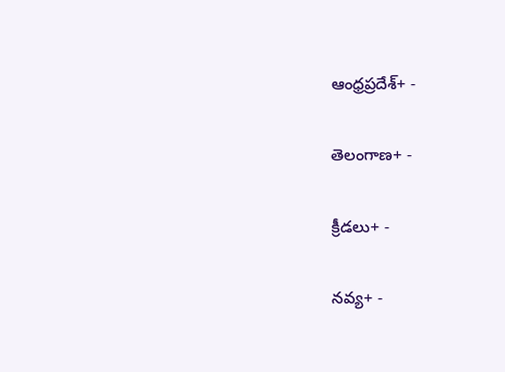ఆంధ్రప్రదేశ్+ -

తెలంగాణ+ -

క్రీడలు+ -

నవ్య+ -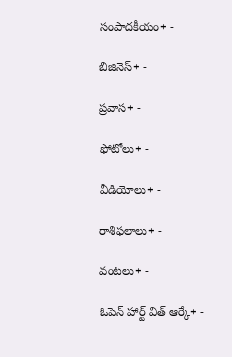సంపాదకీయం+ -

బిజినెస్+ -

ప్రవాస+ -

ఫోటోలు+ -

వీడియోలు+ -

రాశిఫలాలు+ -

వంటలు+ -

ఓపెన్ హార్ట్ విత్ ఆర్కే+ -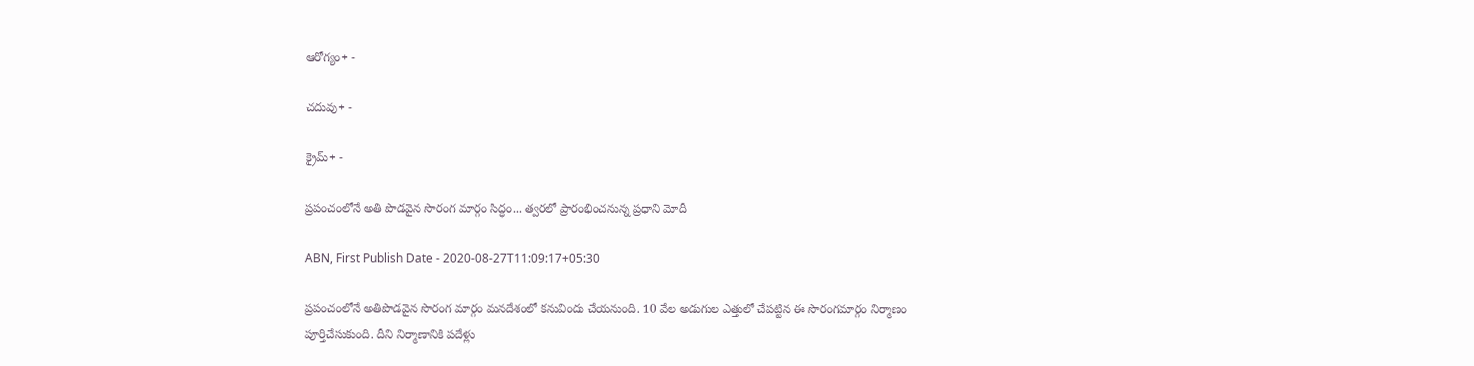ఆరోగ్యం+ -

చదువు+ -

క్రైమ్+ -

ప్ర‌పంచంలోనే అతి పొడ‌వైన సొరంగ ‌మార్గం సిద్ధం... త్వ‌ర‌లో ప్రారంభించ‌నున్న ప్ర‌ధాని మోదీ

ABN, First Publish Date - 2020-08-27T11:09:17+05:30

ప్ర‌పంచంలోనే అతిపొడ‌వైన సొరంగ మార్గం మ‌న‌దేశంలో క‌నువిందు చేయ‌నుంది. 10 వేల అడుగుల ఎత్తులో చేప‌ట్టిన ఈ సొరంగ‌మార్గం నిర్మాణం పూర్తిచేసుకుంది. దీని నిర్మాణానికి పదేళ్లు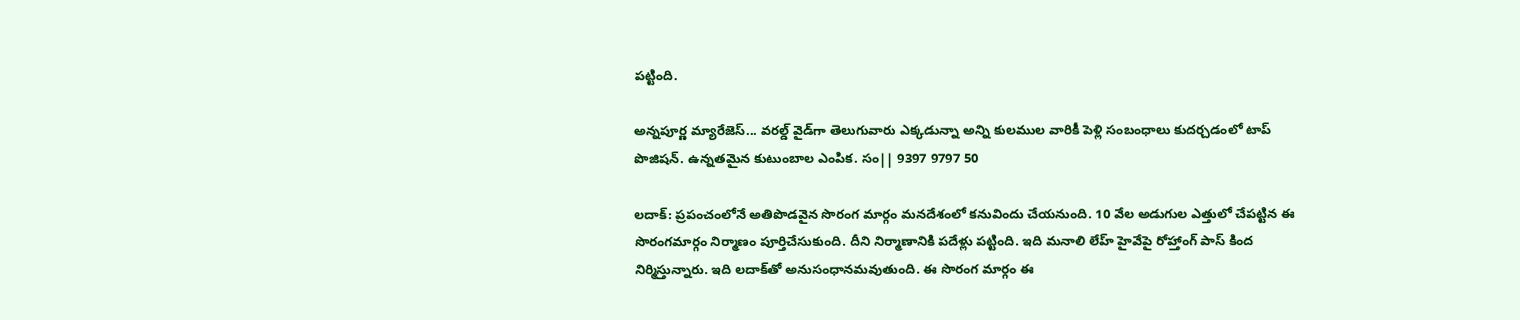పట్టింది.

అన్నపూర్ణ మ్యారేజెస్... వరల్డ్ వైడ్‌గా తెలుగువారు ఎక్కడున్నా అన్ని కులముల వారికీ పెళ్లి సంబంధాలు కుదర్చడంలో టాప్ పొజిషన్. ఉన్నతమైన కుటుంబాల ఎంపిక. సం|| 9397 9797 50

ల‌దాక్‌: ప్ర‌పంచంలోనే అతిపొడ‌వైన సొరంగ మార్గం మ‌న‌దేశంలో క‌నువిందు చేయ‌నుంది. 10 వేల అడుగుల ఎత్తులో చేప‌ట్టిన ఈ సొరంగ‌మార్గం నిర్మాణం పూర్తిచేసుకుంది. దీని నిర్మాణానికి పదేళ్లు పట్టింది. ఇది మనాలి లేహ్‌ హైవేపై రోహ్తాంగ్ పాస్ కింద నిర్మిస్తున్నారు. ఇది ల‌దాక్‌తో అనుసంధాన‌మ‌వుతుంది. ఈ సొరంగ మార్గం ఈ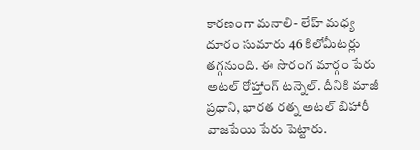కారణంగా మనాలి- లేహ్‌ మధ్య దూరం సుమారు 46 కిలోమీటర్లు తగ్గ‌నుంది. ఈ సొరంగ మార్గం పేరు అటల్ రోహ్తాంగ్ టన్నెల్. దీనికి మాజీ ప్రధాని, భారత‌ రత్న అటల్ బిహారీ వాజ‌పేయి పేరు పెట్టారు.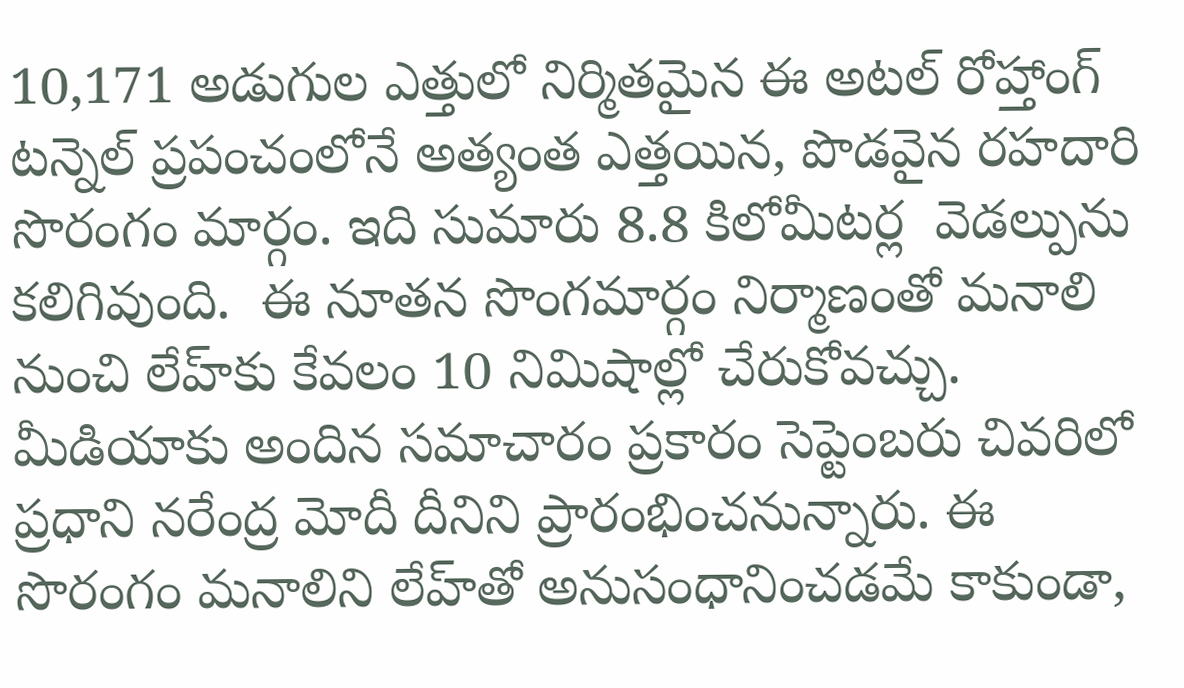10,171 అడుగుల ఎత్తులో నిర్మిత‌మైన‌ ఈ అటల్ రోహ్తాంగ్ టన్నెల్ ప్రపంచంలోనే అత్యంత ఎత్త‌యిన, పొడవైన రహదారి సొరంగం మార్గం. ఇది సుమారు 8.8 కిలోమీట‌ర్ల  వెడ‌ల్పును క‌లిగివుంది.  ఈ నూత‌న సొంగమార్గం నిర్మాణంతో మనాలి నుంచి లేహ్‌కు కేవలం 10 నిమిషాల్లో చేరుకోవ‌చ్చు. మీడియాకు అందిన స‌మాచారం ప్ర‌కారం సెప్టెంబరు చివరిలో ప్రధాని నరేంద్ర మోదీ దీనిని ప్రారంభించ‌నున్నారు. ఈ సొరంగం మనాలిని లేహ్‌తో అనుసంధానించడమే కాకుండా,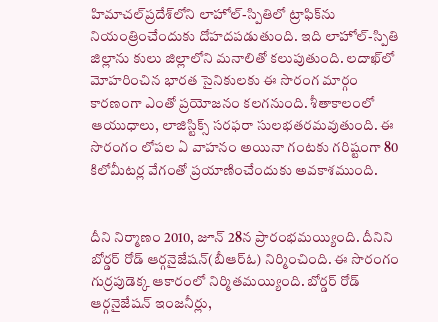హిమాచల్‌ప్రదేశ్‌లోని లాహోల్-స్పితిలో ట్రాఫిక్‌ను నియంత్రించేందుకు దోహ‌ద‌ప‌డుతుంది. ఇది లాహోల్-స్పితి జిల్లాను కులు జిల్లాలోని మనాలితో కలుపుతుంది. లదాఖ్‌లో మోహరించిన భారత సైనికుల‌కు ఈ సొరంగ మార్గం  కార‌ణంగా ఎంతో ప్ర‌యోజ‌నం క‌ల‌గ‌నుంది. శీతాకాలంలో ఆయుధాలు, లాజిస్టిక్స్ సరఫరా సులభత‌ర‌మ‌వుతుంది. ఈ సొరంగం లోపల ఏ వాహనం అయినా గంటకు గరిష్టంగా 80 కిలోమీటర్ల వేగంతో ప్ర‌యాణించేందుకు అవ‌కాశ‌ముంది.


దీని నిర్మాణం 2010, జూన్ 28న‌ ప్రారంభ‌మ‌య్యింది. దీనిని బోర్డర్ రోడ్ ఆర్గనైజేషన్(బీఆర్ఓ) నిర్మించింది. ఈ సొరంగం గుర్రపుడెక్క ఆకారంలో నిర్మిత‌మ‌య్యింది. బోర్డర్ రోడ్ ఆర్గనైజేషన్ ఇంజనీర్లు,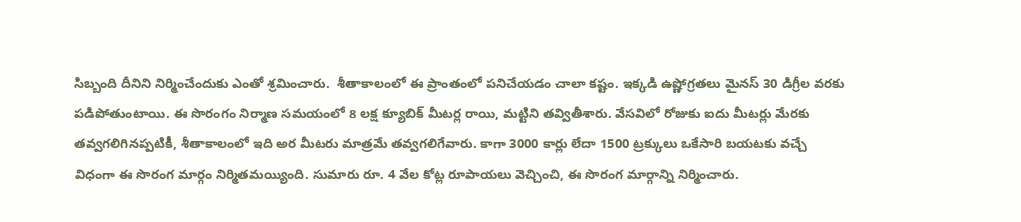సిబ్బంది దీనిని నిర్మించేందుకు ఎంతో శ్ర‌మించారు.  శీతాకాలంలో ఈ ప్రాంతంలో పనిచేయడం చాలా కష్టం. ఇక్కడి ఉష్ణోగ్రతలు మైనస్ 30 డిగ్రీల వరకు ప‌డిపోతుంటాయి. ఈ సొరంగం నిర్మాణ సమయంలో 8 లక్ష క్యూబిక్ మీటర్ల రాయి, మట్టిని త‌వ్వితీశారు. వేసవిలో రోజుకు ఐదు మీటర్లు మేర‌కు తవ్వ‌గ‌లిగిన‌ప్ప‌టికీ, శీతాకాలంలో ఇది అర మీటరు మాత్ర‌మే త‌వ్వ‌గ‌లిగేవారు. కాగా 3000 కార్లు లేదా 1500 ట్రక్కులు ఒకేసారి బయటకు వచ్చే విధంగా ఈ సొరంగ మార్గం నిర్మిత‌మ‌య్యింది. సుమారు రూ. 4 వేల కోట్ల రూపాయలు వెచ్చించి, ఈ సొరంగ మార్గాన్ని నిర్మించారు.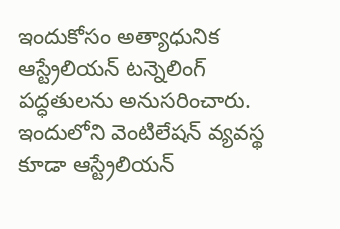ఇందుకోసం అత్యాధునిక ఆస్ట్రేలియన్ టన్నెలింగ్ పద్ధతులను అనుస‌రించారు. ఇందులోని వెంటిలేషన్ వ్యవస్థ కూడా ఆస్ట్రేలియన్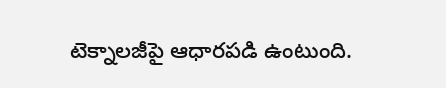టెక్నాలజీపై ఆధారపడి ఉంటుంది.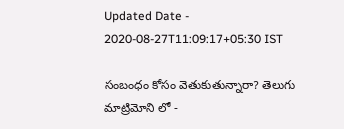Updated Date - 2020-08-27T11:09:17+05:30 IST

సంబంధం కోసం వెతుకుతున్నారా? తెలుగు మాట్రిమోని లో -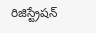రిజిస్ట్రేషన్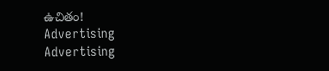ఉచితం!
Advertising
Advertising